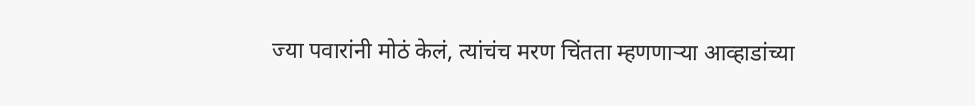ज्या पवारांनी मोठं केलं, त्यांचंच मरण चिंतता म्हणणाऱ्या आव्हाडांच्या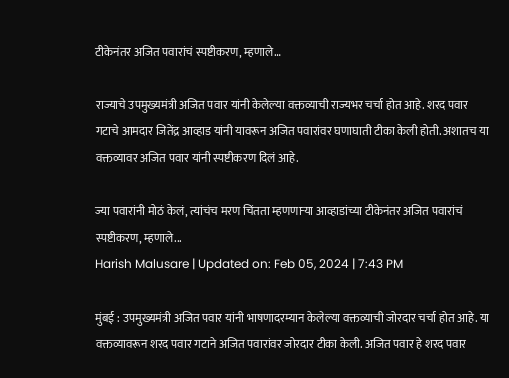टीकेनंतर अजित पवारांचं स्पष्टीकरण, म्हणाले…

राज्याचे उपमुख्यमंत्री अजित पवार यांनी केलेल्या वक्तव्याची राज्यभर चर्चा होत आहे. शरद पवार गटाचे आमदार जितेंद्र आव्हाड यांनी यावरून अजित पवारांवर घणाघाती टीका केली होती. अशातच या वक्तव्यावर अजित पवार यांनी स्पष्टीकरण दिलं आहे.

ज्या पवारांनी मोठं केलं, त्यांचंच मरण चिंतता म्हणणाऱ्या आव्हाडांच्या टीकेनंतर अजित पवारांचं स्पष्टीकरण, म्हणाले...
Harish Malusare | Updated on: Feb 05, 2024 | 7:43 PM

मुंबई : उपमुख्यमंत्री अजित पवार यांनी भाषणादरम्यान केलेल्या वक्तव्याची जोरदार चर्चा होत आहे. या वक्तव्यावरून शरद पवार गटाने अजित पवारांवर जोरदार टीका केली. अजित पवार हे शरद पवार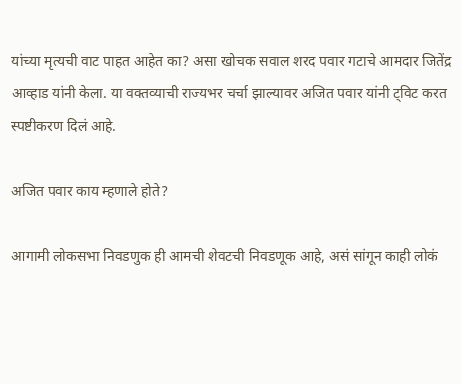यांच्या मृत्यची वाट पाहत आहेत का? असा खोचक सवाल शरद पवार गटाचे आमदार जितेंद्र आव्हाड यांनी केला. या वक्तव्याची राज्यभर चर्चा झाल्यावर अजित पवार यांनी ट्विट करत स्पष्टीकरण दिलं आहे.

अजित पवार काय म्हणाले होते?

आगामी लोकसभा निवडणुक ही आमची शेवटची निवडणूक आहे, असं सांगून काही लोकं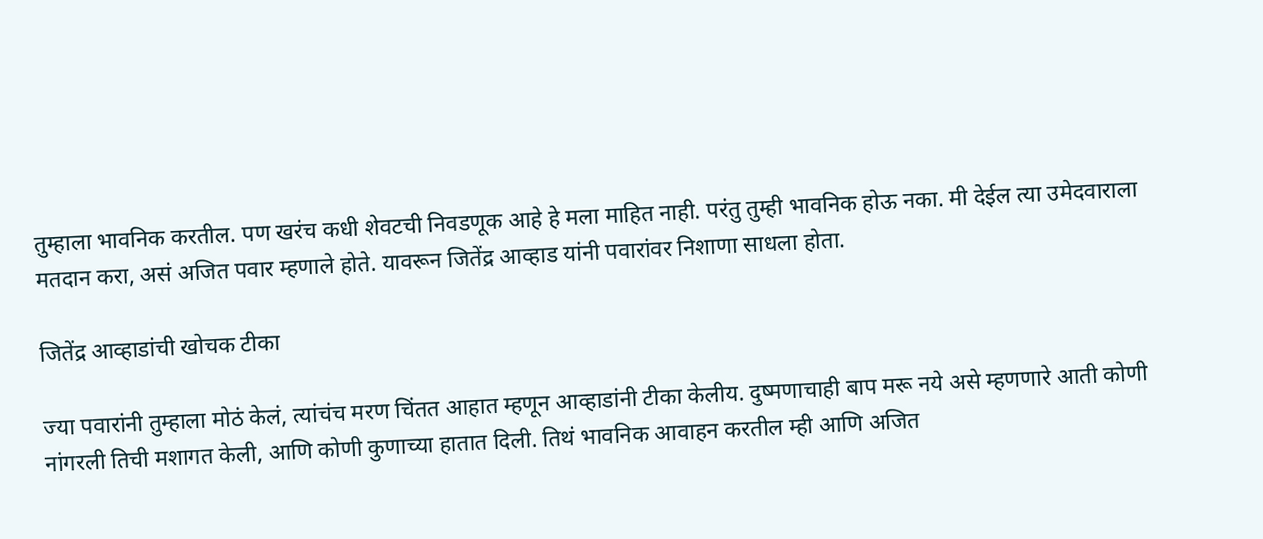तुम्हाला भावनिक करतील. पण खरंच कधी शेवटची निवडणूक आहे हे मला माहित नाही. परंतु तुम्ही भावनिक होऊ नका. मी देईल त्या उमेदवाराला मतदान करा, असं अजित पवार म्हणाले होते. यावरून जितेंद्र आव्हाड यांनी पवारांवर निशाणा साधला होता.

जितेंद्र आव्हाडांची खोचक टीका

ज्या पवारांनी तुम्हाला मोठं केलं, त्यांचंच मरण चिंतत आहात म्हणून आव्हाडांनी टीका केलीय. दुष्मणाचाही बाप मरू नये असे म्हणणारे आती कोणी नांगरली तिची मशागत केली, आणि कोणी कुणाच्या हातात दिली. तिथं भावनिक आवाहन करतील म्ही आणि अजित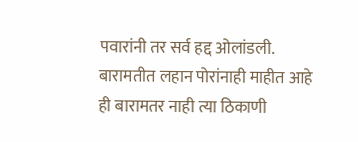पवारांनी तर सर्व हद्द ओलांडली. बारामतीत लहान पोरांनाही माहीत आहे ही बारामतर नाही त्या ठिकाणी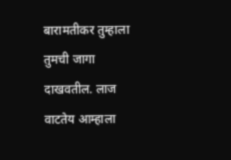बारामतीकर तुम्हाला तुमची जागा दाखवतील. लाज वाटतेय आम्हाला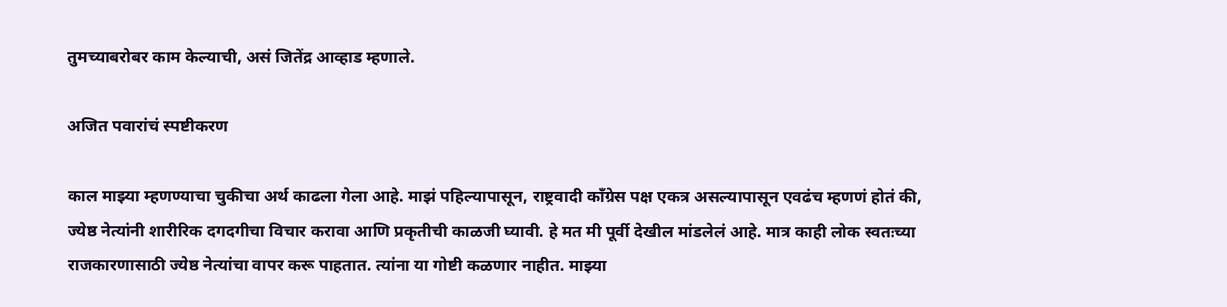तुमच्याबरोबर काम केल्याची, असं जितेंद्र आव्हाड म्हणाले.

अजित पवारांचं स्पष्टीकरण

काल माझ्या म्हणण्याचा चुकीचा अर्थ काढला गेला आहे. माझं पहिल्यापासून, राष्ट्रवादी काँग्रेस पक्ष एकत्र असल्यापासून एवढंच म्हणणं होतं की, ज्येष्ठ नेत्यांनी शारीरिक दगदगीचा विचार करावा आणि प्रकृतीची काळजी घ्यावी. हे मत मी पूर्वी देखील मांडलेलं आहे. मात्र काही लोक स्वतःच्या राजकारणासाठी ज्येष्ठ नेत्यांचा वापर करू पाहतात. त्यांना या गोष्टी कळणार नाहीत. माझ्या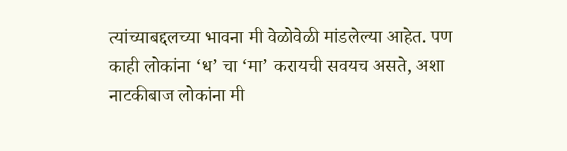त्यांच्याबद्दलच्या भावना मी वेळोवेळी मांडलेल्या आहेत. पण काही लोकांना ‘ध’ चा ‘मा’ करायची सवयच असते, अशा नाटकीबाज लोकांना मी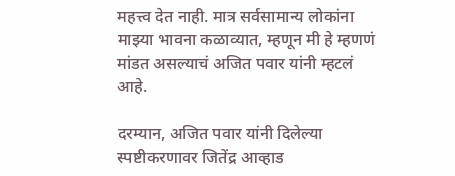महत्त्व देत नाही. मात्र सर्वसामान्य लोकांना माझ्या भावना कळाव्यात, म्हणून मी हे म्हणणं मांडत असल्याचं अजित पवार यांनी म्हटलं आहे.

दरम्यान, अजित पवार यांनी दिलेल्या स्पष्टीकरणावर जितेंद्र आव्हाड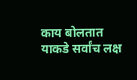काय बोलतात याकडे सर्वांच लक्ष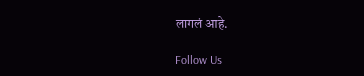लागलं आहे.

Follow Us